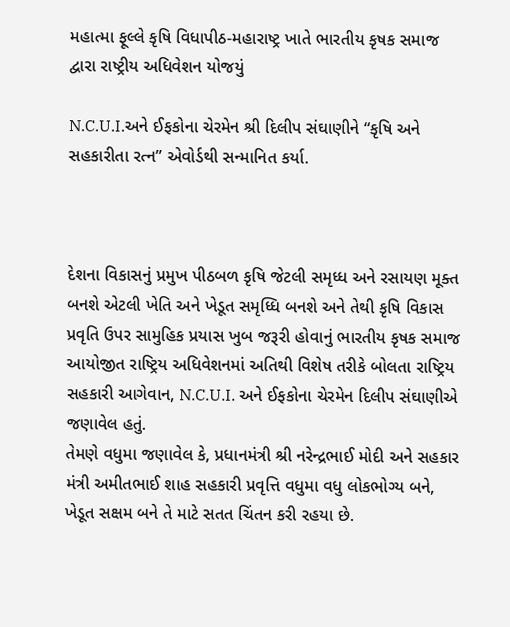મહાત્મા ફૂલ્લે કૃષિ વિધાપીઠ-મહારાષ્ટ્ર ખાતે ભારતીય કૃષક સમાજ દ્વારા રાષ્ટ્રીય અધિવેશન યોજયું

N.C.U.I.અને ઈફકોના ચેરમેન શ્રી દિલીપ સંઘાણીને “કૃષિ અને સહકારીતા રત્ન” એવોર્ડથી સન્માનિત કર્યા.



દેશના વિકાસનું પ્રમુખ પીઠબળ કૃષિ જેટલી સમૃધ્ધ અને રસાયણ મૂક્ત બનશે એટલી ખેતિ અને ખેડૂત સમૃધ્ધિ બનશે અને તેથી કૃષિ વિકાસ પ્રવૃતિ ઉપર સામુહિક પ્રયાસ ખુબ જરૂરી હોવાનું ભારતીય કૃષક સમાજ આયોજીત રાષ્ટ્રિય અધિવેશનમાં અતિથી વિશેષ તરીકે બોલતા રાષ્ટ્રિય સહકારી આગેવાન, N.C.U.I. અને ઈફકોના ચેરમેન દિલીપ સંઘાણીએ જણાવેલ હતું.
તેમણે વધુમા જણાવેલ કે, પ્રધાનમંત્રી શ્રી નરેન્દ્રભાઈ મોદી અને સહકાર મંત્રી અમીતભાઈ શાહ સહકારી પ્રવૃત્તિ વધુમા વધુ લોકભોગ્ય બને, ખેડૂત સક્ષમ બને તે માટે સતત ચિંતન કરી રહયા છે.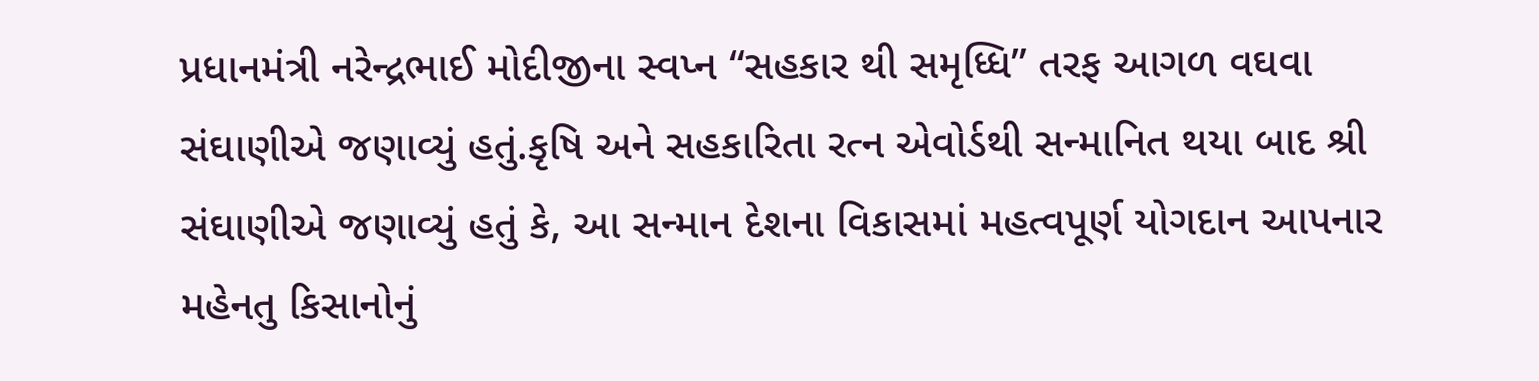પ્રધાનમંત્રી નરેન્દ્રભાઈ મોદીજીના સ્વપ્ન “સહકાર થી સમૃધ્ધિ” તરફ આગળ વઘવા સંઘાણીએ જણાવ્યું હતું.કૃષિ અને સહકારિતા રત્ન એવોર્ડથી સન્માનિત થયા બાદ શ્રી સંઘાણીએ જણાવ્યું હતું કે, આ સન્માન દેશના વિકાસમાં મહત્વપૂર્ણ યોગદાન આપનાર મહેનતુ કિસાનોનું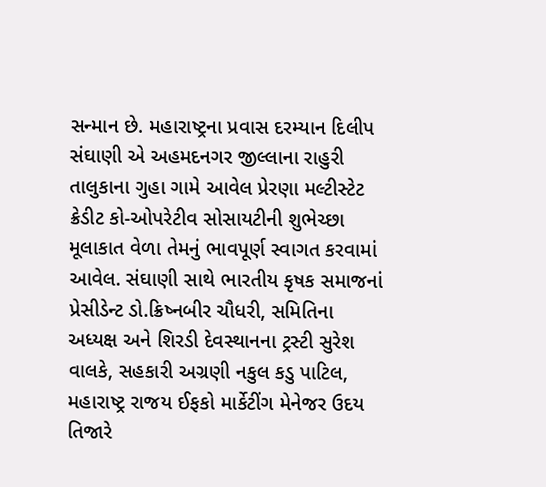સન્માન છે. મહારાષ્ટ્રના પ્રવાસ દરમ્યાન દિલીપ સંઘાણી એ અહમદનગર જીલ્લાના રાહુરી તાલુકાના ગુહા ગામે આવેલ પ્રેરણા મલ્ટીસ્ટેટ ક્રેડીટ કો-ઓપરેટીવ સોસાયટીની શુભેચ્છા મૂલાકાત વેળા તેમનું ભાવપૂર્ણ સ્વાગત કરવામાં આવેલ. સંઘાણી સાથે ભારતીય કૃષક સમાજનાં પ્રેસીડેન્ટ ડો.ક્રિષ્નબીર ચૌધરી, સમિતિના અધ્યક્ષ અને શિરડી દેવસ્થાનના ટ્રસ્ટી સુરેશ વાલકે, સહકારી અગ્રણી નકુલ કડુ પાટિલ, મહારાષ્ટ્ર રાજય ઈફકો માર્કેટીંગ મેનેજર ઉદય તિજારે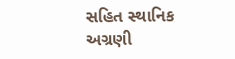સહિત સ્થાનિક અગ્રણી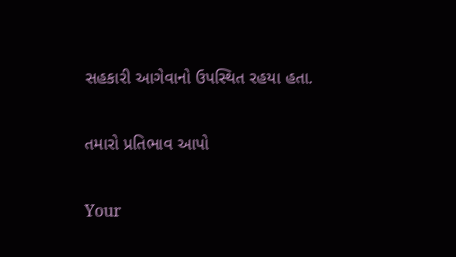સહકારી આગેવાનો ઉપસ્થિત રહયા હતા.

તમારો પ્રતિભાવ આપો

Your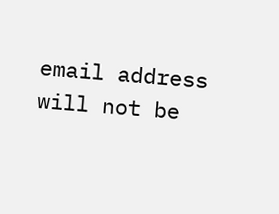email address will not be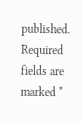published. Required fields are marked *